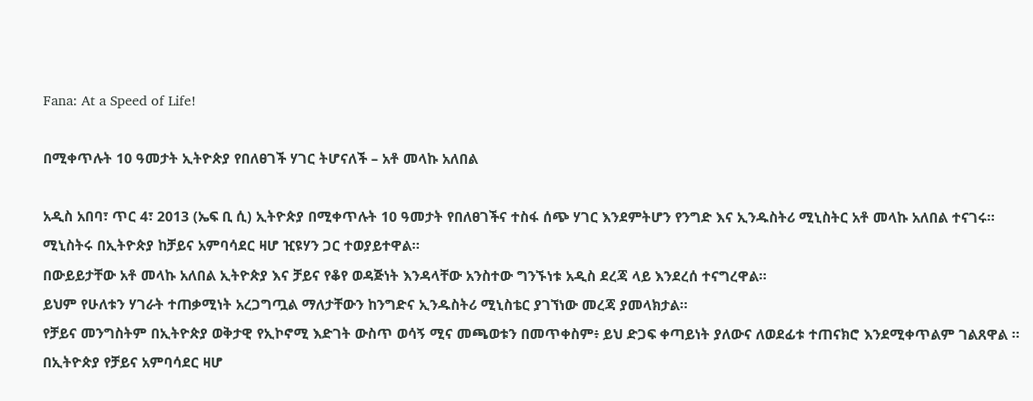Fana: At a Speed of Life!

በሚቀጥሉት 10 ዓመታት ኢትዮጵያ የበለፀገች ሃገር ትሆናለች – አቶ መላኩ አለበል

አዲስ አበባ፣ ጥር 4፣ 2013 (ኤፍ ቢ ሲ) ኢትዮጵያ በሚቀጥሉት 10 ዓመታት የበለፀገችና ተስፋ ሰጭ ሃገር እንደምትሆን የንግድ እና ኢንዱስትሪ ሚኒስትር አቶ መላኩ አለበል ተናገሩ፡፡
ሚኒስትሩ በኢትዮጵያ ከቻይና አምባሳደር ዛሆ ዢዩሃን ጋር ተወያይተዋል፡፡
በውይይታቸው አቶ መላኩ አለበል ኢትዮጵያ እና ቻይና የቆየ ወዳጅነት እንዳላቸው አንስተው ግንኙነቱ አዲስ ደረጃ ላይ እንደረሰ ተናግረዋል፡፡
ይህም የሁለቱን ሃገራት ተጠቃሚነት አረጋግጧል ማለታቸውን ከንግድና ኢንዱስትሪ ሚኒስቴር ያገኘነው መረጃ ያመላክታል፡፡
የቻይና መንግስትም በኢትዮጵያ ወቅታዊ የኢኮኖሚ እድገት ውስጥ ወሳኝ ሚና መጫወቱን በመጥቀስም፥ ይህ ድጋፍ ቀጣይነት ያለውና ለወደፊቱ ተጠናክሮ እንደሚቀጥልም ገልጸዋል ፡፡
በኢትዮጵያ የቻይና አምባሳደር ዛሆ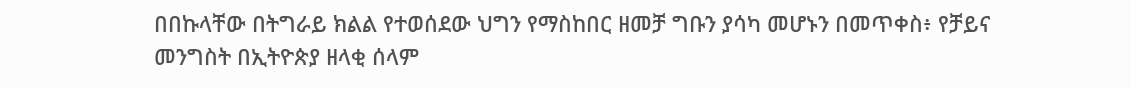በበኩላቸው በትግራይ ክልል የተወሰደው ህግን የማስከበር ዘመቻ ግቡን ያሳካ መሆኑን በመጥቀስ፥ የቻይና መንግስት በኢትዮጵያ ዘላቂ ሰላም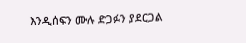እንዲሰፍን ሙሉ ድጋፉን ያደርጋል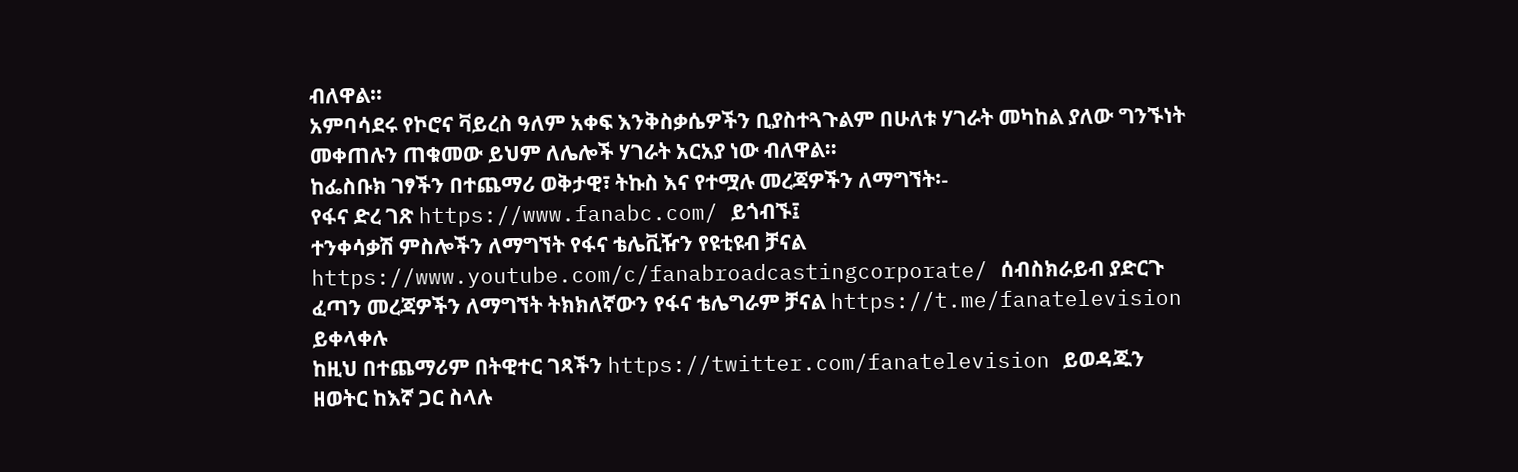ብለዋል፡፡
አምባሳደሩ የኮሮና ቫይረስ ዓለም አቀፍ እንቅስቃሴዎችን ቢያስተጓጉልም በሁለቱ ሃገራት መካከል ያለው ግንኙነት መቀጠሉን ጠቁመው ይህም ለሌሎች ሃገራት አርአያ ነው ብለዋል፡፡
ከፌስቡክ ገፃችን በተጨማሪ ወቅታዊ፣ ትኩስ እና የተሟሉ መረጃዎችን ለማግኘት፡-
የፋና ድረ ገጽ https://www.fanabc.com/ ይጎብኙ፤
ተንቀሳቃሽ ምስሎችን ለማግኘት የፋና ቴሌቪዥን የዩቲዩብ ቻናል https://www.youtube.com/c/fanabroadcastingcorporate/ ሰብስክራይብ ያድርጉ
ፈጣን መረጃዎችን ለማግኘት ትክክለኛውን የፋና ቴሌግራም ቻናል https://t.me/fanatelevision ይቀላቀሉ
ከዚህ በተጨማሪም በትዊተር ገጻችን https://twitter.com/fanatelevision ይወዳጁን
ዘወትር ከእኛ ጋር ስላሉ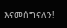እናመሰግናለን!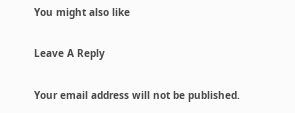You might also like

Leave A Reply

Your email address will not be published.